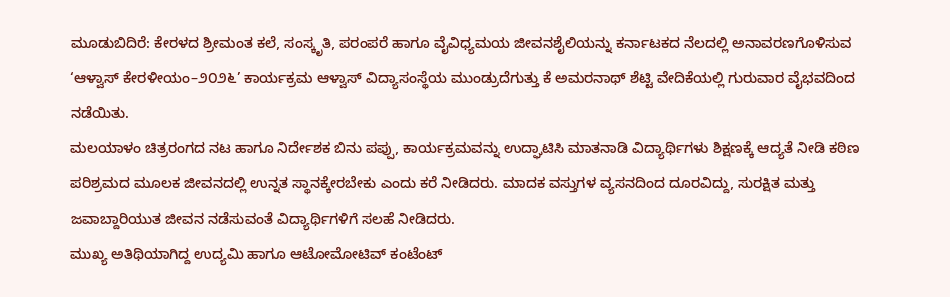ಮೂಡುಬಿದಿರೆ: ಕೇರಳದ ಶ್ರೀಮಂತ ಕಲೆ, ಸಂಸ್ಕೃತಿ, ಪರಂಪರೆ ಹಾಗೂ ವೈವಿಧ್ಯಮಯ ಜೀವನಶೈಲಿಯನ್ನು ಕರ್ನಾಟಕದ ನೆಲದಲ್ಲಿ ಅನಾವರಣಗೊಳಿಸುವ ‘ಆಳ್ವಾಸ್ ಕೇರಳೀಯಂ–೨೦೨೬’ ಕಾರ್ಯಕ್ರಮ ಆಳ್ವಾಸ್ ವಿದ್ಯಾಸಂಸ್ಥೆಯ ಮುಂಡ್ರುದೆಗುತ್ತು ಕೆ ಅಮರನಾಥ್ ಶೆಟ್ಟಿ ವೇದಿಕೆಯಲ್ಲಿ ಗುರುವಾರ ವೈಭವದಿಂದ ನಡೆಯಿತು.
ಮಲಯಾಳಂ ಚಿತ್ರರಂಗದ ನಟ ಹಾಗೂ ನಿರ್ದೇಶಕ ಬಿನು ಪಪ್ಪು, ಕಾರ್ಯಕ್ರಮವನ್ನು ಉದ್ಘಾಟಿಸಿ ಮಾತನಾಡಿ ವಿದ್ಯಾರ್ಥಿಗಳು ಶಿಕ್ಷಣಕ್ಕೆ ಆದ್ಯತೆ ನೀಡಿ ಕಠಿಣ ಪರಿಶ್ರಮದ ಮೂಲಕ ಜೀವನದಲ್ಲಿ ಉನ್ನತ ಸ್ಥಾನಕ್ಕೇರಬೇಕು ಎಂದು ಕರೆ ನೀಡಿದರು. ಮಾದಕ ವಸ್ತುಗಳ ವ್ಯಸನದಿಂದ ದೂರವಿದ್ದು, ಸುರಕ್ಷಿತ ಮತ್ತು ಜವಾಬ್ದಾರಿಯುತ ಜೀವನ ನಡೆಸುವಂತೆ ವಿದ್ಯಾರ್ಥಿಗಳಿಗೆ ಸಲಹೆ ನೀಡಿದರು.
ಮುಖ್ಯ ಅತಿಥಿಯಾಗಿದ್ದ ಉದ್ಯಮಿ ಹಾಗೂ ಆಟೋಮೋಟಿವ್ ಕಂಟೆಂಟ್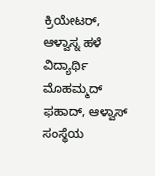ಕ್ರಿಯೇಟರ್, ಆಳ್ವಾಸ್ನ ಹಳೆ ವಿದ್ಯಾರ್ಥಿ ಮೊಹಮ್ಮದ್ ಫಹಾದ್, ಆಳ್ವಾಸ್ ಸಂಸ್ಥೆಯ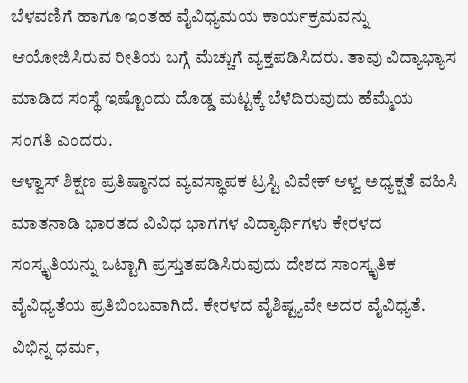ಬೆಳವಣಿಗೆ ಹಾಗೂ ಇಂತಹ ವೈವಿಧ್ಯಮಯ ಕಾರ್ಯಕ್ರಮವನ್ನು ಆಯೋಜಿಸಿರುವ ರೀತಿಯ ಬಗ್ಗೆ ಮೆಚ್ಚುಗೆ ವ್ಯಕ್ತಪಡಿಸಿದರು. ತಾವು ವಿದ್ಯಾಭ್ಯಾಸ ಮಾಡಿದ ಸಂಸ್ಥೆ ಇಷ್ಟೊಂದು ದೊಡ್ಡ ಮಟ್ಟಕ್ಕೆ ಬೆಳೆದಿರುವುದು ಹೆಮ್ಮೆಯ ಸಂಗತಿ ಎಂದರು.
ಆಳ್ವಾಸ್ ಶಿಕ್ಷಣ ಪ್ರತಿಷ್ಠಾನದ ವ್ಯವಸ್ಥಾಪಕ ಟ್ರಸ್ಟಿ ವಿವೇಕ್ ಆಳ್ವ ಅಧ್ಯಕ್ಷತೆ ವಹಿಸಿ ಮಾತನಾಡಿ ಭಾರತದ ವಿವಿಧ ಭಾಗಗಳ ವಿದ್ಯಾರ್ಥಿಗಳು ಕೇರಳದ ಸಂಸ್ಕೃತಿಯನ್ನು ಒಟ್ಟಾಗಿ ಪ್ರಸ್ತುತಪಡಿಸಿರುವುದು ದೇಶದ ಸಾಂಸ್ಕೃತಿಕ ವೈವಿಧ್ಯತೆಯ ಪ್ರತಿಬಿಂಬವಾಗಿದೆ. ಕೇರಳದ ವೈಶಿಷ್ಟ್ಯವೇ ಅದರ ವೈವಿಧ್ಯತೆ. ವಿಭಿನ್ನ ಧರ್ಮ,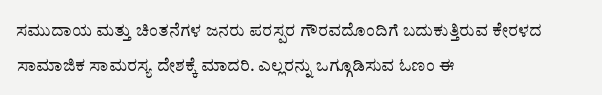ಸಮುದಾಯ ಮತ್ತು ಚಿಂತನೆಗಳ ಜನರು ಪರಸ್ಪರ ಗೌರವದೊಂದಿಗೆ ಬದುಕುತ್ತಿರುವ ಕೇರಳದ ಸಾಮಾಜಿಕ ಸಾಮರಸ್ಯ ದೇಶಕ್ಕೆ ಮಾದರಿ. ಎಲ್ಲರನ್ನು ಒಗ್ಗೂಡಿಸುವ ಓಣಂ ಈ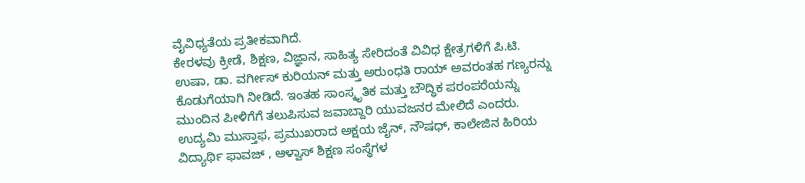ವೈವಿಧ್ಯತೆಯ ಪ್ರತೀಕವಾಗಿದೆ.
ಕೇರಳವು ಕ್ರೀಡೆ, ಶಿಕ್ಷಣ, ವಿಜ್ಞಾನ, ಸಾಹಿತ್ಯ ಸೇರಿದಂತೆ ವಿವಿಧ ಕ್ಷೇತ್ರಗಳಿಗೆ ಪಿ.ಟಿ. ಉಷಾ, ಡಾ. ವರ್ಗೀಸ್ ಕುರಿಯನ್ ಮತ್ತು ಅರುಂಧತಿ ರಾಯ್ ಅವರಂತಹ ಗಣ್ಯರನ್ನು ಕೊಡುಗೆಯಾಗಿ ನೀಡಿದೆ. ಇಂತಹ ಸಾಂಸ್ಕೃತಿಕ ಮತ್ತು ಬೌದ್ಧಿಕ ಪರಂಪರೆಯನ್ನು ಮುಂದಿನ ಪೀಳಿಗೆಗೆ ತಲುಪಿಸುವ ಜವಾಬ್ದಾರಿ ಯುವಜನರ ಮೇಲಿದೆ ಎಂದರು.
ಉದ್ಯಮಿ ಮುಸ್ತಾಫ, ಪ್ರಮುಖರಾದ ಅಕ್ಷಯ ಜೈನ್, ನೌಷಧ್, ಕಾಲೇಜಿನ ಹಿರಿಯ ವಿದ್ಯಾರ್ಥಿ ಫಾವಜ್ , ಆಳ್ವಾಸ್ ಶಿಕ್ಷಣ ಸಂಸ್ಥೆಗಳ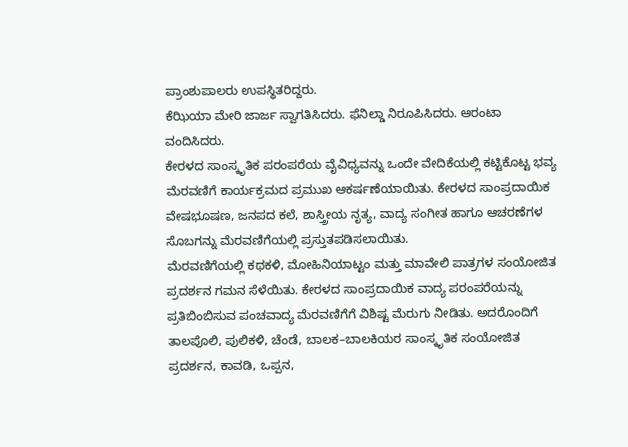ಪ್ರಾಂಶುಪಾಲರು ಉಪಸ್ಥಿತರಿದ್ದರು.
ಕೆಝಿಯಾ ಮೇರಿ ಜಾರ್ಜ ಸ್ವಾಗತಿಸಿದರು. ಫೆನಿಲ್ಡಾ ನಿರೂಪಿಸಿದರು. ಆರಂಟಾ ವಂದಿಸಿದರು.
ಕೇರಳದ ಸಾಂಸ್ಕೃತಿಕ ಪರಂಪರೆಯ ವೈವಿಧ್ಯವನ್ನು ಒಂದೇ ವೇದಿಕೆಯಲ್ಲಿ ಕಟ್ಟಿಕೊಟ್ಟ ಭವ್ಯ ಮೆರವಣಿಗೆ ಕಾರ್ಯಕ್ರಮದ ಪ್ರಮುಖ ಆಕರ್ಷಣೆಯಾಯಿತು. ಕೇರಳದ ಸಾಂಪ್ರದಾಯಿಕ ವೇಷಭೂಷಣ, ಜನಪದ ಕಲೆ, ಶಾಸ್ತ್ರೀಯ ನೃತ್ಯ, ವಾದ್ಯ ಸಂಗೀತ ಹಾಗೂ ಆಚರಣೆಗಳ ಸೊಬಗನ್ನು ಮೆರವಣಿಗೆಯಲ್ಲಿ ಪ್ರಸ್ತುತಪಡಿಸಲಾಯಿತು.
ಮೆರವಣಿಗೆಯಲ್ಲಿ ಕಥಕಳಿ, ಮೋಹಿನಿಯಾಟ್ಟಂ ಮತ್ತು ಮಾವೇಲಿ ಪಾತ್ರಗಳ ಸಂಯೋಜಿತ ಪ್ರದರ್ಶನ ಗಮನ ಸೆಳೆಯಿತು. ಕೇರಳದ ಸಾಂಪ್ರದಾಯಿಕ ವಾದ್ಯ ಪರಂಪರೆಯನ್ನು ಪ್ರತಿಬಿಂಬಿಸುವ ಪಂಚವಾದ್ಯ ಮೆರವಣಿಗೆಗೆ ವಿಶಿಷ್ಟ ಮೆರುಗು ನೀಡಿತು. ಅದರೊಂದಿಗೆ ತಾಲಪೊಲಿ, ಪುಲಿಕಳಿ, ಚೆಂಡೆ, ಬಾಲಕ–ಬಾಲಕಿಯರ ಸಾಂಸ್ಕೃತಿಕ ಸಂಯೋಜಿತ ಪ್ರದರ್ಶನ, ಕಾವಡಿ, ಒಪ್ಪನ,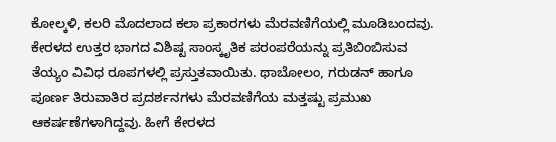ಕೋಲ್ಕಳಿ, ಕಲರಿ ಮೊದಲಾದ ಕಲಾ ಪ್ರಕಾರಗಳು ಮೆರವಣಿಗೆಯಲ್ಲಿ ಮೂಡಿಬಂದವು.
ಕೇರಳದ ಉತ್ತರ ಭಾಗದ ವಿಶಿಷ್ಟ ಸಾಂಸ್ಕೃತಿಕ ಪರಂಪರೆಯನ್ನು ಪ್ರತಿಬಿಂಬಿಸುವ ತೆಯ್ಯಂ ವಿವಿಧ ರೂಪಗಳಲ್ಲಿ ಪ್ರಸ್ತುತವಾಯಿತು. ಥಾಬೋಲಂ, ಗರುಡನ್ ಹಾಗೂ ಪೂರ್ಣ ತಿರುವಾತಿರ ಪ್ರದರ್ಶನಗಳು ಮೆರವಣಿಗೆಯ ಮತ್ತಷ್ಟು ಪ್ರಮುಖ ಆಕರ್ಷಣೆಗಳಾಗಿದ್ದವು. ಹೀಗೆ ಕೇರಳದ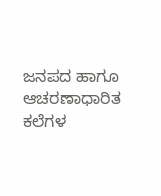ಜನಪದ ಹಾಗೂ ಆಚರಣಾಧಾರಿತ ಕಲೆಗಳ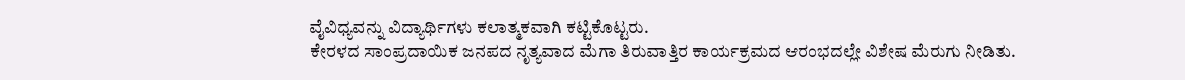ವೈವಿಧ್ಯವನ್ನು ವಿದ್ಯಾರ್ಥಿಗಳು ಕಲಾತ್ಮಕವಾಗಿ ಕಟ್ಟಿಕೊಟ್ಟರು.
ಕೇರಳದ ಸಾಂಪ್ರದಾಯಿಕ ಜನಪದ ನೃತ್ಯವಾದ ಮೆಗಾ ತಿರುವಾತ್ತಿರ ಕಾರ್ಯಕ್ರಮದ ಆರಂಭದಲ್ಲೇ ವಿಶೇಷ ಮೆರುಗು ನೀಡಿತು.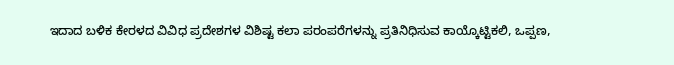ಇದಾದ ಬಳಿಕ ಕೇರಳದ ವಿವಿಧ ಪ್ರದೇಶಗಳ ವಿಶಿಷ್ಟ ಕಲಾ ಪರಂಪರೆಗಳನ್ನು ಪ್ರತಿನಿಧಿಸುವ ಕಾಯ್ಕೊಟ್ಟಿಕಲಿ, ಒಪ್ಪಣ,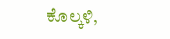ಕೊಲ್ಕಳಿ,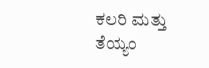ಕಲರಿ ಮತ್ತು ತೆಯ್ಯಂ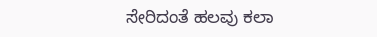ಸೇರಿದಂತೆ ಹಲವು ಕಲಾ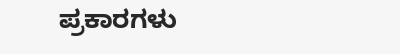ಪ್ರಕಾರಗಳು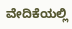ವೇದಿಕೆಯಲ್ಲಿ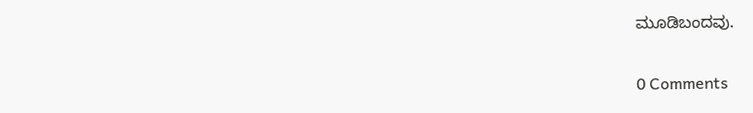ಮೂಡಿಬಂದವು.

0 Comments